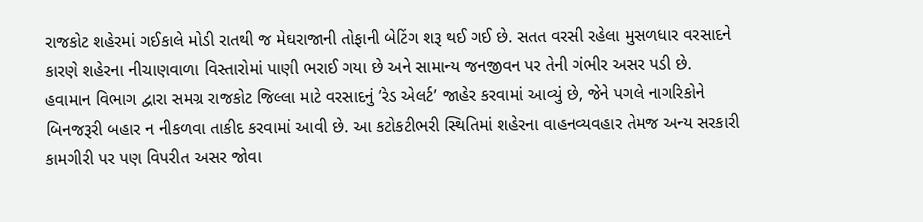રાજકોટ શહેરમાં ગઈકાલે મોડી રાતથી જ મેઘરાજાની તોફાની બેટિંગ શરૂ થઈ ગઈ છે. સતત વરસી રહેલા મુસળધાર વરસાદને કારણે શહેરના નીચાણવાળા વિસ્તારોમાં પાણી ભરાઈ ગયા છે અને સામાન્ય જનજીવન પર તેની ગંભીર અસર પડી છે. હવામાન વિભાગ દ્વારા સમગ્ર રાજકોટ જિલ્લા માટે વરસાદનું ’રેડ એલર્ટ’ જાહેર કરવામાં આવ્યું છે, જેને પગલે નાગરિકોને બિનજરૂરી બહાર ન નીકળવા તાકીદ કરવામાં આવી છે. આ કટોકટીભરી સ્થિતિમાં શહેરના વાહનવ્યવહાર તેમજ અન્ય સરકારી કામગીરી પર પણ વિપરીત અસર જોવા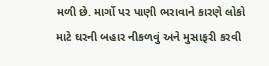મળી છે. માર્ગો પર પાણી ભરાવાને કારણે લોકો માટે ઘરની બહાર નીકળવું અને મુસાફરી કરવી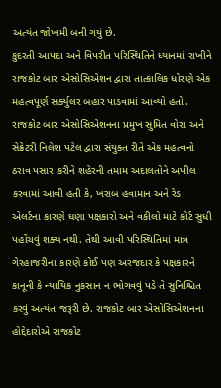અત્યંત જોખમી બની ગયું છે.
કુદરતી આપદા અને વિપરીત પરિસ્થિતિને ધ્યાનમાં રાખીને રાજકોટ બાર એસોસિએશન દ્વારા તાત્કાલિક ધોરણે એક મહત્વપૂર્ણ સર્ક્યુલર બહાર પાડવામાં આવ્યો હતો. રાજકોટ બાર એસોસિએશનના પ્રમુખ સુમિત વોરા અને સેક્રેટરી નિલેશ પટેલ દ્વારા સંયુક્ત રીતે એક મહત્વનો ઠરાવ પસાર કરીને શહેરની તમામ અદાલતોને અપીલ કરવામાં આવી હતી કે, ખરાબ હવામાન અને રેડ એલર્ટના કારણે ઘણા પક્ષકારો અને વકીલો માટે કોર્ટ સુધી પહોંચવું શક્ય નથી. તેથી આવી પરિસ્થિતિમાં માત્ર ગેરહાજરીના કારણે કોઈ પણ અરજદાર કે પક્ષકારને કાનૂની કે ન્યાયિક નુકસાન ન ભોગવવું પડે તે સુનિશ્ચિત કરવું અત્યંત જરૂરી છે. રાજકોટ બાર એસોસિએશનના હોદ્દેદારોએ રાજકોટ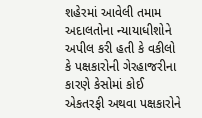શહેરમાં આવેલી તમામ અદાલતોના ન્યાયાધીશોને અપીલ કરી હતી કે વકીલો કે પક્ષકારોની ગેરહાજરીના કારણે કેસોમાં કોઈ એકતરફી અથવા પક્ષકારોને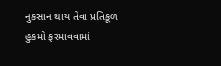નુકસાન થાય તેવા પ્રતિકૂળ હુકમો ફરમાવવામાં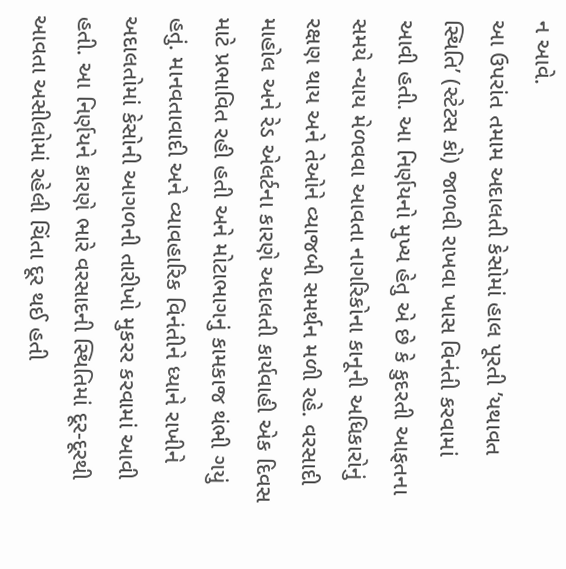ન આવે.
આ ઉપરાંત તમામ અદાલતી કેસોમાં હાલ પૂરતી ’યથાવત સ્થિતિ’ (સ્ટેટસ કો) જાળવી રાખવા ખાસ વિનંતી કરવામાં આવી હતી. આ નિર્ણયનો મુખ્ય હેતુ એ છે કે કુદરતી આફતના સમયે ન્યાય મેળવવા આવતા નાગરિકોના કાનૂની અધિકારોનું રક્ષણ થાય અને તેઓને વ્યાજબી સમર્થન મળી રહે. વરસાદી માહોલ અને રેડ એલર્ટના કારણે અદાલતી કાર્યવાહી એક દિવસ માટે પ્રભાવિત રહી હતી અને મોટાભાગનું કામકાજ થંભી ગયું હતું. માનવતાવાદી અને વ્યાવહારિક વિનંતીને ધ્યાને રાખીને અદાલતોમાં કેસોની આગળની તારીખો મુકરર કરવામાં આવી હતી. આ નિર્ણયને કારણે ભારે વરસાદની સ્થિતિમાં દૂર-દૂરથી આવતા અસીલોમાં રહેલી ચિંતા દૂર થઈ હતી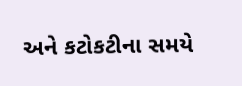અને કટોકટીના સમયે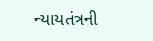ન્યાયતંત્રની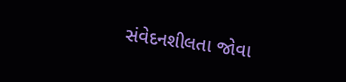સંવેદનશીલતા જોવા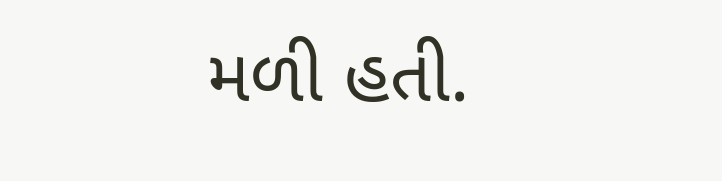મળી હતી.